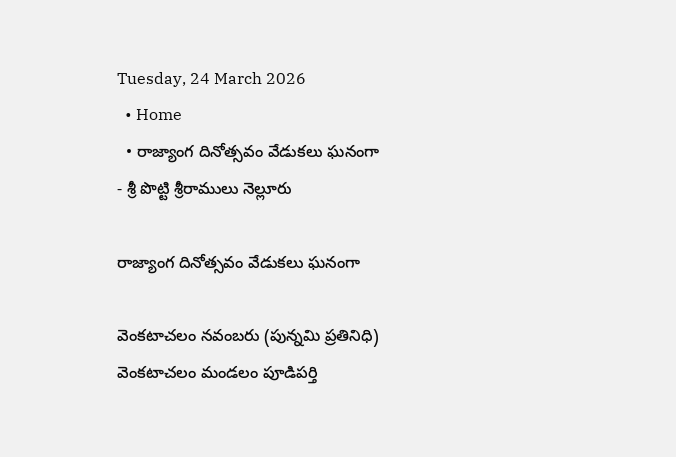Tuesday, 24 March 2026
  • Home
  • రాజ్యాంగ దినోత్సవం వేడుకలు ఘనంగా
- శ్రీ పొట్టి శ్రీరాములు నెల్లూరు

రాజ్యాంగ దినోత్సవం వేడుకలు ఘనంగా

వెంకటాచలం నవంబరు (పున్నమి ప్రతినిధి) వెంకటాచలం మండలం పూడిపర్తి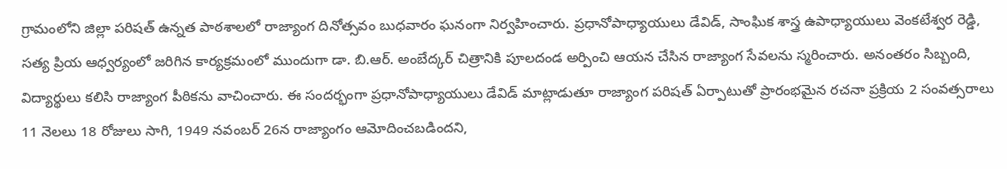గ్రామంలోని జిల్లా పరిషత్ ఉన్నత పాఠశాలలో రాజ్యాంగ దినోత్సవం బుధవారం ఘనంగా నిర్వహించారు. ప్రధానోపాధ్యాయులు డేవిడ్, సాంఘిక శాస్త్ర ఉపాధ్యాయులు వెంకటేశ్వర రెడ్డి, సత్య ప్రియ ఆధ్వర్యంలో జరిగిన కార్యక్రమంలో ముందుగా డా. బి.ఆర్. అంబేద్కర్ చిత్రానికి పూలదండ అర్పించి ఆయన చేసిన రాజ్యాంగ సేవలను స్మరించారు. అనంతరం సిబ్బంది, విద్యార్థులు కలిసి రాజ్యాంగ పీఠికను వాచించారు. ఈ సందర్భంగా ప్రధానోపాధ్యాయులు డేవిడ్ మాట్లాడుతూ రాజ్యాంగ పరిషత్ ఏర్పాటుతో ప్రారంభమైన రచనా ప్రక్రియ 2 సంవత్సరాలు 11 నెలలు 18 రోజులు సాగి, 1949 నవంబర్ 26న రాజ్యాంగం ఆమోదించబడిందని,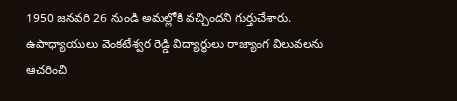1950 జనవరి 26 నుండి అమల్లోకి వచ్చిందని గుర్తుచేశారు. ఉపాధ్యాయులు వెంకటేశ్వర రెడ్డి విద్యార్థులు రాజ్యాంగ విలువలను ఆచరించి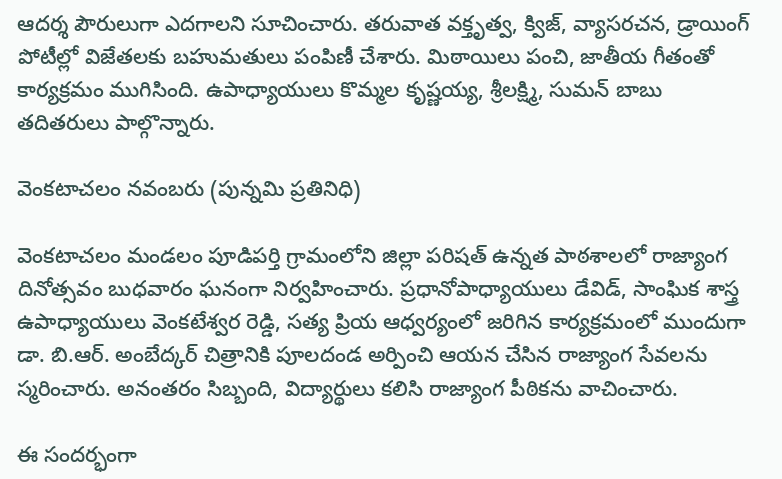ఆదర్శ పౌరులుగా ఎదగాలని సూచించారు. తరువాత వక్తృత్వ, క్విజ్, వ్యాసరచన, డ్రాయింగ్ పోటీల్లో విజేతలకు బహుమతులు పంపిణీ చేశారు. మిఠాయిలు పంచి, జాతీయ గీతంతో కార్యక్రమం ముగిసింది. ఉపాధ్యాయులు కొమ్మల కృష్ణయ్య, శ్రీలక్ష్మి, సుమన్ బాబు తదితరులు పాల్గొన్నారు.

వెంకటాచలం నవంబరు (పున్నమి ప్రతినిధి)

వెంకటాచలం మండలం పూడిపర్తి గ్రామంలోని జిల్లా పరిషత్ ఉన్నత పాఠశాలలో రాజ్యాంగ దినోత్సవం బుధవారం ఘనంగా నిర్వహించారు. ప్రధానోపాధ్యాయులు డేవిడ్, సాంఘిక శాస్త్ర ఉపాధ్యాయులు వెంకటేశ్వర రెడ్డి, సత్య ప్రియ ఆధ్వర్యంలో జరిగిన కార్యక్రమంలో ముందుగా డా. బి.ఆర్. అంబేద్కర్ చిత్రానికి పూలదండ అర్పించి ఆయన చేసిన రాజ్యాంగ సేవలను స్మరించారు. అనంతరం సిబ్బంది, విద్యార్థులు కలిసి రాజ్యాంగ పీఠికను వాచించారు.

ఈ సందర్భంగా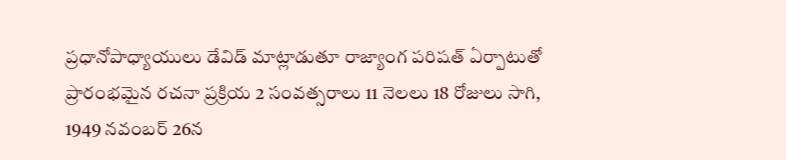ప్రధానోపాధ్యాయులు డేవిడ్ మాట్లాడుతూ రాజ్యాంగ పరిషత్ ఏర్పాటుతో ప్రారంభమైన రచనా ప్రక్రియ 2 సంవత్సరాలు 11 నెలలు 18 రోజులు సాగి, 1949 నవంబర్ 26న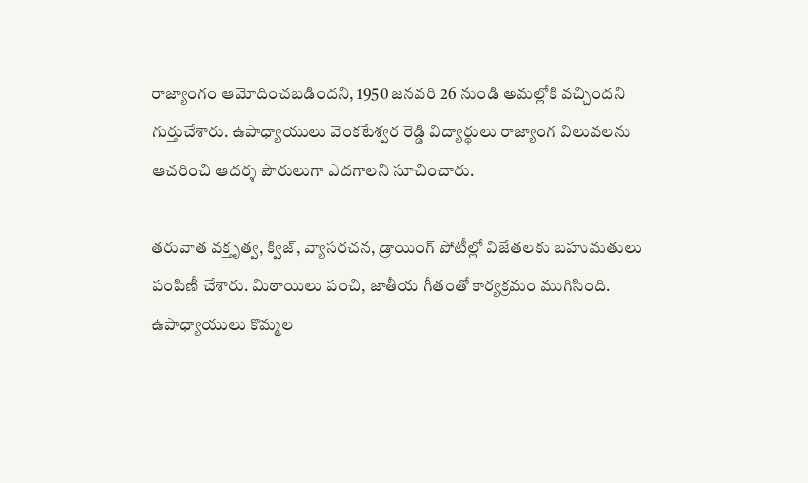రాజ్యాంగం ఆమోదించబడిందని, 1950 జనవరి 26 నుండి అమల్లోకి వచ్చిందని గుర్తుచేశారు. ఉపాధ్యాయులు వెంకటేశ్వర రెడ్డి విద్యార్థులు రాజ్యాంగ విలువలను ఆచరించి ఆదర్శ పౌరులుగా ఎదగాలని సూచించారు.

తరువాత వక్తృత్వ, క్విజ్, వ్యాసరచన, డ్రాయింగ్ పోటీల్లో విజేతలకు బహుమతులు పంపిణీ చేశారు. మిఠాయిలు పంచి, జాతీయ గీతంతో కార్యక్రమం ముగిసింది. ఉపాధ్యాయులు కొమ్మల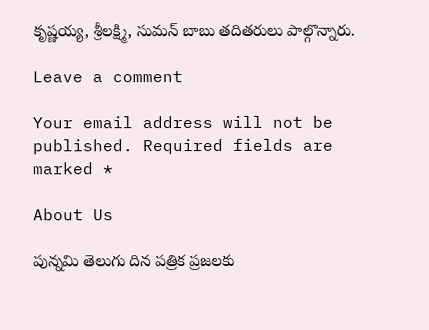కృష్ణయ్య, శ్రీలక్ష్మి, సుమన్ బాబు తదితరులు పాల్గొన్నారు.

Leave a comment

Your email address will not be published. Required fields are marked *

About Us

పున్నమి తెలుగు దిన పత్రిక ప్రజలకు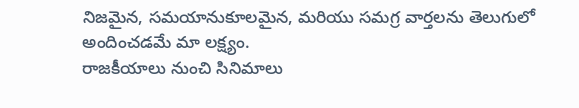నిజమైన, సమయానుకూలమైన, మరియు సమగ్ర వార్తలను తెలుగులో అందించడమే మా లక్ష్యం.
రాజకీయాలు నుంచి సినిమాలు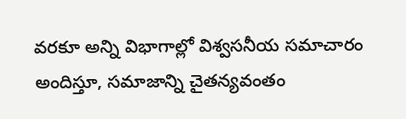వరకూ అన్ని విభాగాల్లో విశ్వసనీయ సమాచారం అందిస్తూ, సమాజాన్ని చైతన్యవంతం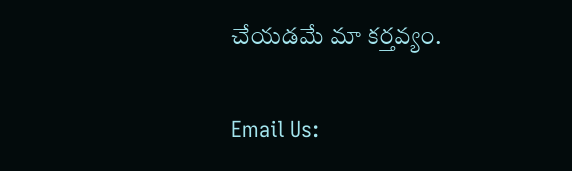చేయడమే మా కర్తవ్యం.

Email Us: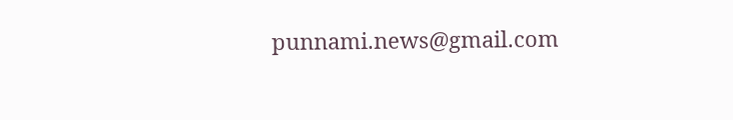punnami.news@gmail.com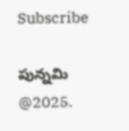Subscribe

పున్నమి  @2025.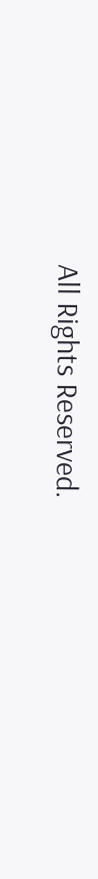All Rights Reserved.